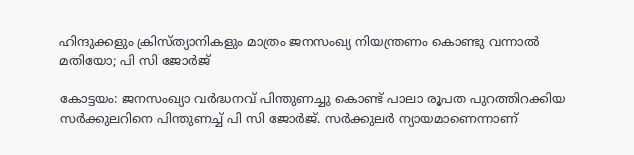ഹിന്ദുക്കളും ക്രിസ്ത്യാനികളും മാത്രം ജനസംഖ്യ നിയന്ത്രണം കൊണ്ടു വന്നാൽ മതിയോ; പി സി ജോർജ്

കോട്ടയം: ജനസംഖ്യാ വർദ്ധനവ് പിന്തുണച്ചു കൊണ്ട് പാലാ രൂപത പുറത്തിറക്കിയ സർക്കുലറിനെ പിന്തുണച്ച് പി സി ജോർജ്. സർക്കുലർ ന്യായമാണെന്നാണ്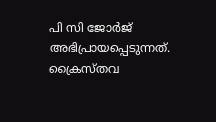പി സി ജോർജ് അഭിപ്രായപ്പെടുന്നത്. ക്രൈസ്തവ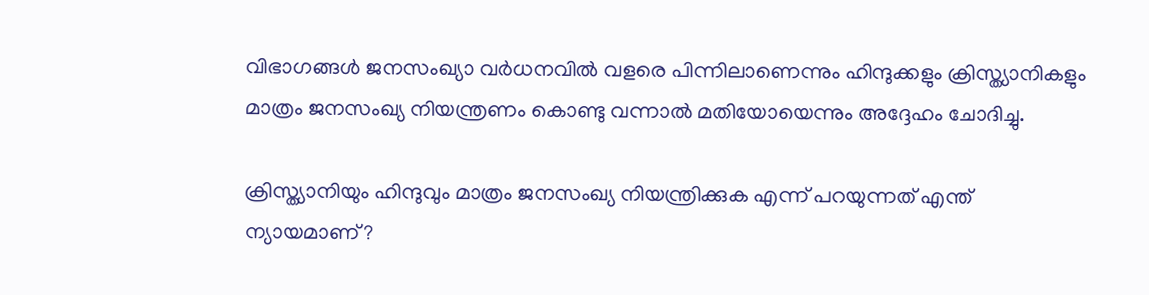വിഭാഗങ്ങൾ ജനസംഖ്യാ വർധനവിൽ വളരെ പിന്നിലാണെന്നും ഹിന്ദുക്കളും ക്രിസ്ത്യാനികളും മാത്രം ജനസംഖ്യ നിയന്ത്രണം കൊണ്ടു വന്നാൽ മതിയോയെന്നും അദ്ദേഹം ചോദിച്ചു.

ക്രിസ്ത്യാനിയും ഹിന്ദുവും മാത്രം ജനസംഖ്യ നിയന്ത്രിക്കുക എന്ന് പറയുന്നത് എന്ത് ന്യായമാണ്?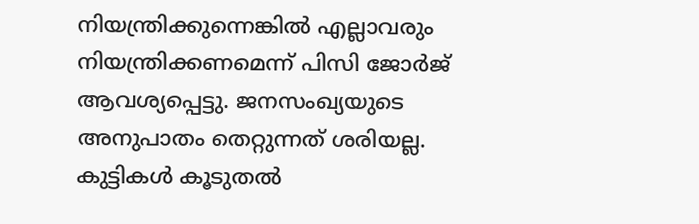നിയന്ത്രിക്കുന്നെങ്കിൽ എല്ലാവരും നിയന്ത്രിക്കണമെന്ന് പിസി ജോർജ് ആവശ്യപ്പെട്ടു. ജനസംഖ്യയുടെ അനുപാതം തെറ്റുന്നത് ശരിയല്ല. കുട്ടികൾ കൂടുതൽ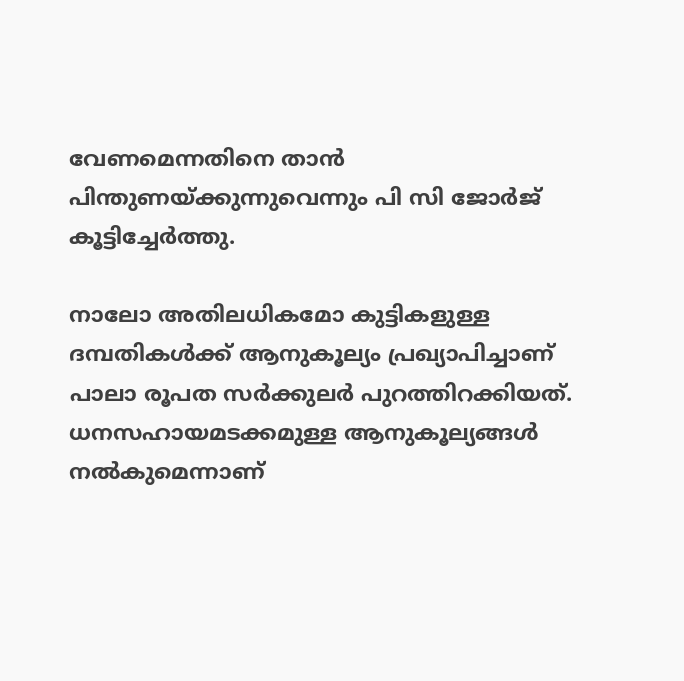വേണമെന്നതിനെ താൻ പിന്തുണയ്ക്കുന്നുവെന്നും പി സി ജോർജ് കൂട്ടിച്ചേർത്തു.

നാലോ അതിലധികമോ കുട്ടികളുള്ള ദമ്പതികൾക്ക് ആനുകൂല്യം പ്രഖ്യാപിച്ചാണ് പാലാ രൂപത സർക്കുലർ പുറത്തിറക്കിയത്. ധനസഹായമടക്കമുള്ള ആനുകൂല്യങ്ങൾ നൽകുമെന്നാണ്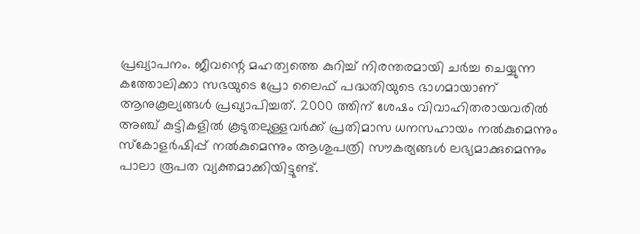പ്രഖ്യാപനം. ജീവന്റെ മഹത്വത്തെ കുറിച്ച് നിരന്തരമായി ചർച്ച ചെയ്യുന്ന കത്തോലിക്കാ സഭയുടെ പ്രോ ലൈഫ് പദ്ധതിയുടെ ഭാഗമായാണ് ആനുകൂല്യങ്ങൾ പ്രഖ്യാപിച്ചത്. 2000 ത്തിന് ശേഷം വിവാഹിതരായവരിൽ അഞ്ച് കുട്ടികളിൽ കൂടുതലുള്ളവർക്ക് പ്രതിമാസ ധനസഹായം നൽകുമെന്നും സ്‌കോളർഷിപ്പ് നൽകുമെന്നും ആശുപത്രി സൗകര്യങ്ങൾ ലഭ്യമാക്കുമെന്നും പാലാ രൂപത വ്യക്തമാക്കിയിട്ടുണ്ട്.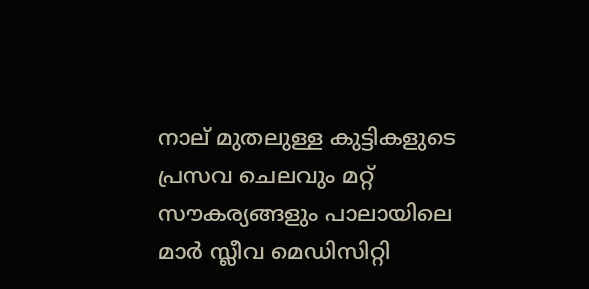നാല് മുതലുള്ള കുട്ടികളുടെ പ്രസവ ചെലവും മറ്റ് സൗകര്യങ്ങളും പാലായിലെ മാർ സ്ലീവ മെഡിസിറ്റി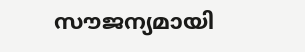സൗജന്യമായി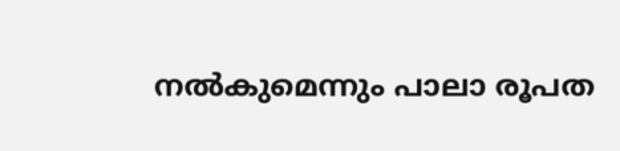നൽകുമെന്നും പാലാ രൂപത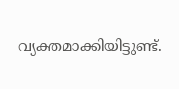വ്യക്തമാക്കിയിട്ടുണ്ട്.